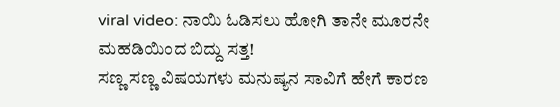viral video: ನಾಯಿ ಓಡಿಸಲು ಹೋಗಿ ತಾನೇ ಮೂರನೇ ಮಹಡಿಯಿಂದ ಬಿದ್ದು ಸತ್ತ!
ಸಣ್ಣ ಸಣ್ಣ ವಿಷಯಗಳು ಮನುಷ್ಯನ ಸಾವಿಗೆ ಹೇಗೆ ಕಾರಣ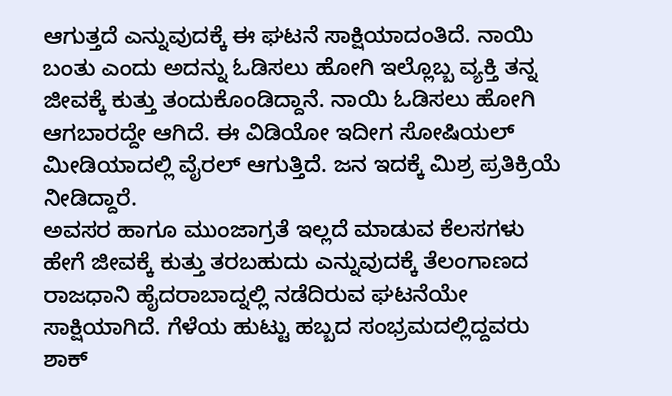ಆಗುತ್ತದೆ ಎನ್ನುವುದಕ್ಕೆ ಈ ಘಟನೆ ಸಾಕ್ಷಿಯಾದಂತಿದೆ. ನಾಯಿ ಬಂತು ಎಂದು ಅದನ್ನು ಓಡಿಸಲು ಹೋಗಿ ಇಲ್ಲೊಬ್ಬ ವ್ಯಕ್ತಿ ತನ್ನ ಜೀವಕ್ಕೆ ಕುತ್ತು ತಂದುಕೊಂಡಿದ್ದಾನೆ. ನಾಯಿ ಓಡಿಸಲು ಹೋಗಿ ಆಗಬಾರದ್ದೇ ಆಗಿದೆ. ಈ ವಿಡಿಯೋ ಇದೀಗ ಸೋಷಿಯಲ್ ಮೀಡಿಯಾದಲ್ಲಿ ವೈರಲ್ ಆಗುತ್ತಿದೆ. ಜನ ಇದಕ್ಕೆ ಮಿಶ್ರ ಪ್ರತಿಕ್ರಿಯೆ ನೀಡಿದ್ದಾರೆ.
ಅವಸರ ಹಾಗೂ ಮುಂಜಾಗ್ರತೆ ಇಲ್ಲದೆ ಮಾಡುವ ಕೆಲಸಗಳು ಹೇಗೆ ಜೀವಕ್ಕೆ ಕುತ್ತು ತರಬಹುದು ಎನ್ನುವುದಕ್ಕೆ ತೆಲಂಗಾಣದ ರಾಜಧಾನಿ ಹೈದರಾಬಾದ್ನಲ್ಲಿ ನಡೆದಿರುವ ಘಟನೆಯೇ ಸಾಕ್ಷಿಯಾಗಿದೆ. ಗೆಳೆಯ ಹುಟ್ಟು ಹಬ್ಬದ ಸಂಭ್ರಮದಲ್ಲಿದ್ದವರು ಶಾಕ್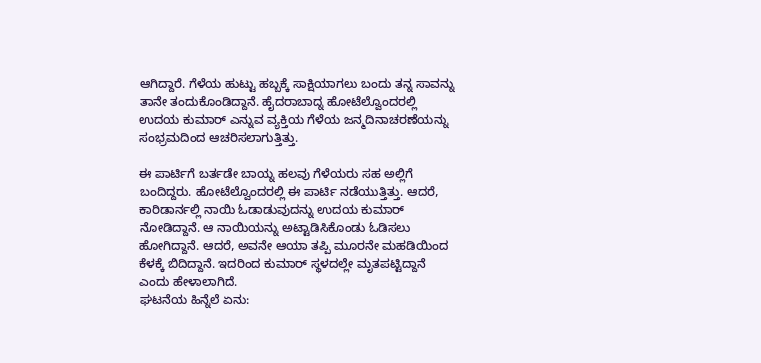ಆಗಿದ್ದಾರೆ. ಗೆಳೆಯ ಹುಟ್ಟು ಹಬ್ಬಕ್ಕೆ ಸಾಕ್ಷಿಯಾಗಲು ಬಂದು ತನ್ನ ಸಾವನ್ನು ತಾನೇ ತಂದುಕೊಂಡಿದ್ದಾನೆ. ಹೈದರಾಬಾದ್ನ ಹೋಟೆಲ್ವೊಂದರಲ್ಲಿ ಉದಯ ಕುಮಾರ್ ಎನ್ನುವ ವ್ಯಕ್ತಿಯ ಗೆಳೆಯ ಜನ್ಮದಿನಾಚರಣೆಯನ್ನು ಸಂಭ್ರಮದಿಂದ ಆಚರಿಸಲಾಗುತ್ತಿತ್ತು.

ಈ ಪಾರ್ಟಿಗೆ ಬರ್ತಡೇ ಬಾಯ್ನ ಹಲವು ಗೆಳೆಯರು ಸಹ ಅಲ್ಲಿಗೆ ಬಂದಿದ್ದರು. ಹೋಟೆಲ್ವೊಂದರಲ್ಲಿ ಈ ಪಾರ್ಟಿ ನಡೆಯುತ್ತಿತ್ತು. ಆದರೆ, ಕಾರಿಡಾರ್ನಲ್ಲಿ ನಾಯಿ ಓಡಾಡುವುದನ್ನು ಉದಯ ಕುಮಾರ್ ನೋಡಿದ್ದಾನೆ. ಆ ನಾಯಿಯನ್ನು ಅಟ್ಟಾಡಿಸಿಕೊಂಡು ಓಡಿಸಲು ಹೋಗಿದ್ದಾನೆ. ಆದರೆ, ಅವನೇ ಆಯಾ ತಪ್ಪಿ ಮೂರನೇ ಮಹಡಿಯಿಂದ ಕೆಳಕ್ಕೆ ಬಿದಿದ್ದಾನೆ. ಇದರಿಂದ ಕುಮಾರ್ ಸ್ಥಳದಲ್ಲೇ ಮೃತಪಟ್ಟಿದ್ದಾನೆ ಎಂದು ಹೇಳಾಲಾಗಿದೆ.
ಘಟನೆಯ ಹಿನ್ನೆಲೆ ಏನು: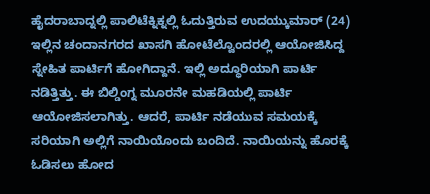ಹೈದರಾಬಾದ್ನಲ್ಲಿ ಪಾಲಿಟೆಕ್ನಿಕ್ನಲ್ಲಿ ಓದುತ್ತಿರುವ ಉದಯ್ಕುಮಾರ್ (24) ಇಲ್ಲಿನ ಚಂದಾನಗರದ ಖಾಸಗಿ ಹೋಟೆಲ್ವೊಂದರಲ್ಲಿ ಆಯೋಜಿಸಿದ್ದ ಸ್ನೇಹಿತ ಪಾರ್ಟಿಗೆ ಹೋಗಿದ್ದಾನೆ. ಇಲ್ಲಿ ಅದ್ಧೂರಿಯಾಗಿ ಪಾರ್ಟಿ ನಡಿತ್ತಿತ್ತು. ಈ ಬಿಲ್ಡಿಂಗ್ನ ಮೂರನೇ ಮಹಡಿಯಲ್ಲಿ ಪಾರ್ಟಿ ಆಯೋಜಿಸಲಾಗಿತ್ತು. ಆದರೆ, ಪಾರ್ಟಿ ನಡೆಯುವ ಸಮಯಕ್ಕೆ ಸರಿಯಾಗಿ ಅಲ್ಲಿಗೆ ನಾಯಿಯೊಂದು ಬಂದಿದೆ. ನಾಯಿಯನ್ನು ಹೊರಕ್ಕೆ ಓಡಿಸಲು ಹೋದ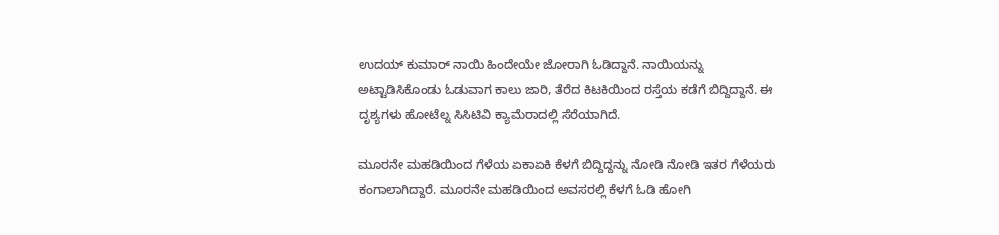ಉದಯ್ ಕುಮಾರ್ ನಾಯಿ ಹಿಂದೇಯೇ ಜೋರಾಗಿ ಓಡಿದ್ದಾನೆ. ನಾಯಿಯನ್ನು ಅಟ್ಟಾಡಿಸಿಕೊಂಡು ಓಡುವಾಗ ಕಾಲು ಜಾರಿ, ತೆರೆದ ಕಿಟಕಿಯಿಂದ ರಸ್ತೆಯ ಕಡೆಗೆ ಬಿದ್ದಿದ್ದಾನೆ. ಈ ದೃಶ್ಯಗಳು ಹೋಟೆಲ್ನ ಸಿಸಿಟಿವಿ ಕ್ಯಾಮೆರಾದಲ್ಲಿ ಸೆರೆಯಾಗಿದೆ.

ಮೂರನೇ ಮಹಡಿಯಿಂದ ಗೆಳೆಯ ಏಕಾಏಕಿ ಕೆಳಗೆ ಬಿದ್ದಿದ್ದನ್ನು ನೋಡಿ ನೋಡಿ ಇತರ ಗೆಳೆಯರು ಕಂಗಾಲಾಗಿದ್ದಾರೆ. ಮೂರನೇ ಮಹಡಿಯಿಂದ ಅವಸರಲ್ಲಿ ಕೆಳಗೆ ಓಡಿ ಹೋಗಿ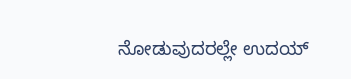ನೋಡುವುದರಲ್ಲೇ ಉದಯ್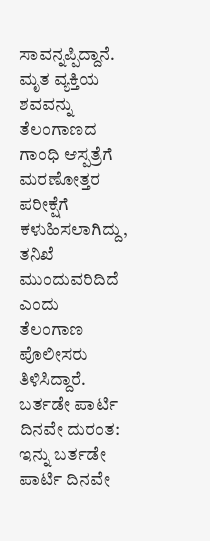ಸಾವನ್ನಪ್ಪಿದ್ದಾನೆ. ಮೃತ ವ್ಯಕ್ತಿಯ ಶವವನ್ನು ತೆಲಂಗಾಣದ ಗಾಂಧಿ ಆಸ್ಪತ್ರೆಗೆ ಮರಣೋತ್ತರ ಪರೀಕ್ಷೆಗೆ ಕಳುಹಿಸಲಾಗಿದ್ದು, ತನಿಖೆ ಮುಂದುವರಿದಿದೆ ಎಂದು ತೆಲಂಗಾಣ ಪೊಲೀಸರು ತಿಳಿಸಿದ್ದಾರೆ.
ಬರ್ತಡೇ ಪಾರ್ಟಿ ದಿನವೇ ದುರಂತ: ಇನ್ನು ಬರ್ತಡೇ ಪಾರ್ಟಿ ದಿನವೇ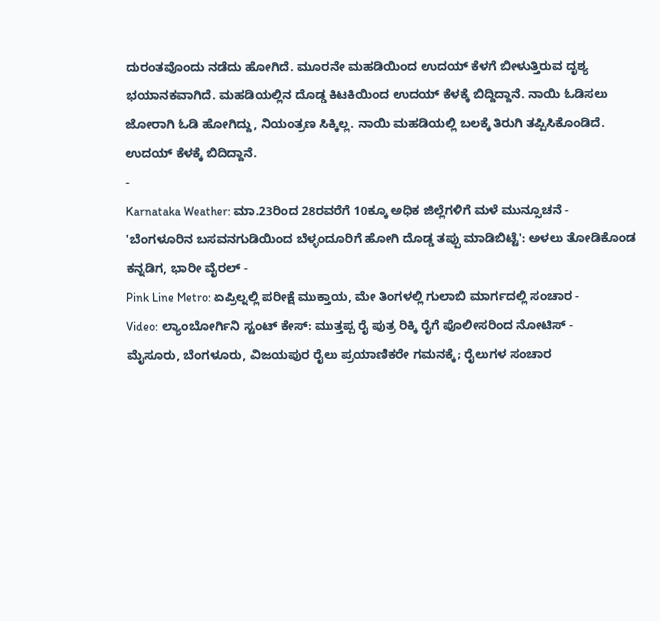ದುರಂತವೊಂದು ನಡೆದು ಹೋಗಿದೆ. ಮೂರನೇ ಮಹಡಿಯಿಂದ ಉದಯ್ ಕೆಳಗೆ ಬೀಳುತ್ತಿರುವ ದೃಶ್ಯ ಭಯಾನಕವಾಗಿದೆ. ಮಹಡಿಯಲ್ಲಿನ ದೊಡ್ಡ ಕಿಟಕಿಯಿಂದ ಉದಯ್ ಕೆಳಕ್ಕೆ ಬಿದ್ದಿದ್ದಾನೆ. ನಾಯಿ ಓಡಿಸಲು ಜೋರಾಗಿ ಓಡಿ ಹೋಗಿದ್ದು, ನಿಯಂತ್ರಣ ಸಿಕ್ಕಿಲ್ಲ. ನಾಯಿ ಮಹಡಿಯಲ್ಲಿ ಬಲಕ್ಕೆ ತಿರುಗಿ ತಪ್ಪಿಸಿಕೊಂಡಿದೆ. ಉದಯ್ ಕೆಳಕ್ಕೆ ಬಿದಿದ್ದಾನೆ.
-
Karnataka Weather: ಮಾ.23ರಿಂದ 28ರವರೆಗೆ 10ಕ್ಕೂ ಅಧಿಕ ಜಿಲ್ಲೆಗಳಿಗೆ ಮಳೆ ಮುನ್ಸೂಚನೆ -
'ಬೆಂಗಳೂರಿನ ಬಸವನಗುಡಿಯಿಂದ ಬೆಳ್ಳಂದೂರಿಗೆ ಹೋಗಿ ದೊಡ್ಡ ತಪ್ಪು ಮಾಡಿಬಿಟ್ಟೆ': ಅಳಲು ತೋಡಿಕೊಂಡ ಕನ್ನಡಿಗ, ಭಾರೀ ವೈರಲ್ -
Pink Line Metro: ಏಪ್ರಿಲ್ನಲ್ಲಿ ಪರೀಕ್ಷೆ ಮುಕ್ತಾಯ, ಮೇ ತಿಂಗಳಲ್ಲಿ ಗುಲಾಬಿ ಮಾರ್ಗದಲ್ಲಿ ಸಂಚಾರ -
Video: ಲ್ಯಾಂಬೋರ್ಗಿನಿ ಸ್ಟಂಟ್ ಕೇಸ್: ಮುತ್ತಪ್ಪ ರೈ ಪುತ್ರ ರಿಕ್ಕಿ ರೈಗೆ ಪೊಲೀಸರಿಂದ ನೋಟಿಸ್ -
ಮೈಸೂರು, ಬೆಂಗಳೂರು, ವಿಜಯಪುರ ರೈಲು ಪ್ರಯಾಣಿಕರೇ ಗಮನಕ್ಕೆ; ರೈಲುಗಳ ಸಂಚಾರ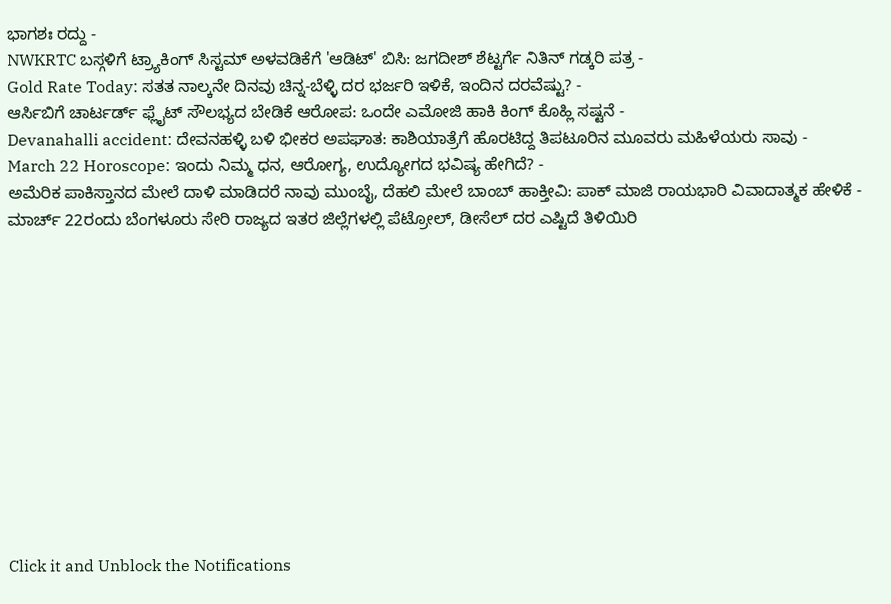ಭಾಗಶಃ ರದ್ದು -
NWKRTC ಬಸ್ಗಳಿಗೆ ಟ್ರ್ಯಾಕಿಂಗ್ ಸಿಸ್ಟಮ್ ಅಳವಡಿಕೆಗೆ 'ಆಡಿಟ್' ಬಿಸಿ: ಜಗದೀಶ್ ಶೆಟ್ಟರ್ಗೆ ನಿತಿನ್ ಗಡ್ಕರಿ ಪತ್ರ -
Gold Rate Today: ಸತತ ನಾಲ್ಕನೇ ದಿನವು ಚಿನ್ನ-ಬೆಳ್ಳಿ ದರ ಭರ್ಜರಿ ಇಳಿಕೆ, ಇಂದಿನ ದರವೆಷ್ಟು? -
ಆರ್ಸಿಬಿಗೆ ಚಾರ್ಟರ್ಡ್ ಫ್ಲೈಟ್ ಸೌಲಭ್ಯದ ಬೇಡಿಕೆ ಆರೋಪ: ಒಂದೇ ಎಮೋಜಿ ಹಾಕಿ ಕಿಂಗ್ ಕೊಹ್ಲಿ ಸಷ್ಟನೆ -
Devanahalli accident: ದೇವನಹಳ್ಳಿ ಬಳಿ ಭೀಕರ ಅಪಘಾತ: ಕಾಶಿಯಾತ್ರೆಗೆ ಹೊರಟಿದ್ದ ತಿಪಟೂರಿನ ಮೂವರು ಮಹಿಳೆಯರು ಸಾವು -
March 22 Horoscope: ಇಂದು ನಿಮ್ಮ ಧನ, ಆರೋಗ್ಯ, ಉದ್ಯೋಗದ ಭವಿಷ್ಯ ಹೇಗಿದೆ? -
ಅಮೆರಿಕ ಪಾಕಿಸ್ತಾನದ ಮೇಲೆ ದಾಳಿ ಮಾಡಿದರೆ ನಾವು ಮುಂಬೈ, ದೆಹಲಿ ಮೇಲೆ ಬಾಂಬ್ ಹಾಕ್ತೀವಿ: ಪಾಕ್ ಮಾಜಿ ರಾಯಭಾರಿ ವಿವಾದಾತ್ಮಕ ಹೇಳಿಕೆ -
ಮಾರ್ಚ್ 22ರಂದು ಬೆಂಗಳೂರು ಸೇರಿ ರಾಜ್ಯದ ಇತರ ಜಿಲ್ಲೆಗಳಲ್ಲಿ ಪೆಟ್ರೋಲ್, ಡೀಸೆಲ್ ದರ ಎಷ್ಟಿದೆ ತಿಳಿಯಿರಿ












Click it and Unblock the Notifications